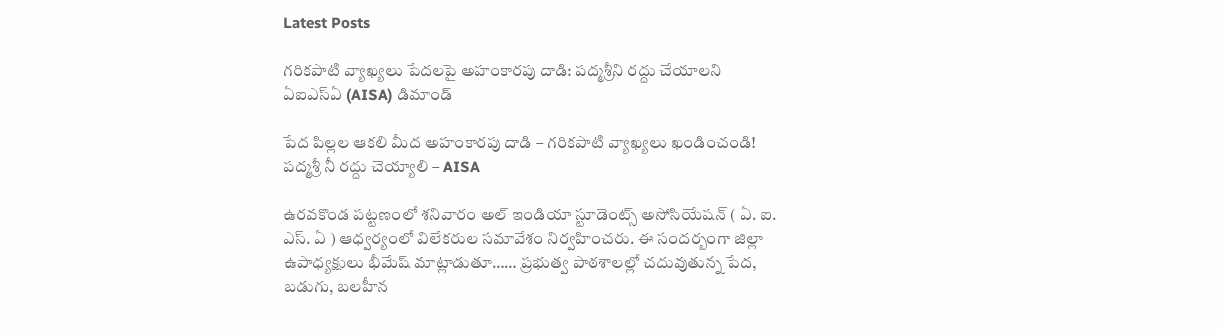Latest Posts

గరికపాటి వ్యాఖ్యలు పేదలపై అహంకారపు దాడి: పద్మశ్రీని రద్దు చేయాలని ఏఐఎస్ఏ (AISA) డిమాండ్

పేద పిల్లల ఆకలి మీద అహంకారపు దాడి – గరికపాటి వ్యాఖ్యలు ఖండించండి!
పద్మశ్రీ నీ రద్దు చెయ్యాలి – AISA

ఉరవకొండ పట్టణంలో శనివారం అల్ ఇండియా స్టూడెంట్స్ అసోసియేషన్ ( ఏ. ఐ. ఎస్. ఏ ) ఆధ్వర్యంలో విలేకరుల సమావేశం నిర్వహించరు. ఈ సందర్బంగా జిల్లా ఉపాధ్యక్షులు భీమేష్ మాట్లాడుతూ…… ప్రభుత్వ పాఠశాలల్లో చదువుతున్న పేద, బడుగు, బలహీన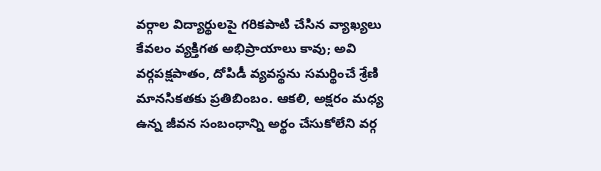వర్గాల విద్యార్థులపై గరికపాటి చేసిన వ్యాఖ్యలు కేవలం వ్యక్తిగత అభిప్రాయాలు కావు; అవి వర్గపక్షపాతం, దోపిడీ వ్యవస్థను సమర్థించే శ్రేణి మానసికతకు ప్రతిబింబం. ఆకలి, అక్షరం మధ్య ఉన్న జీవన సంబంధాన్ని అర్థం చేసుకోలేని వర్గ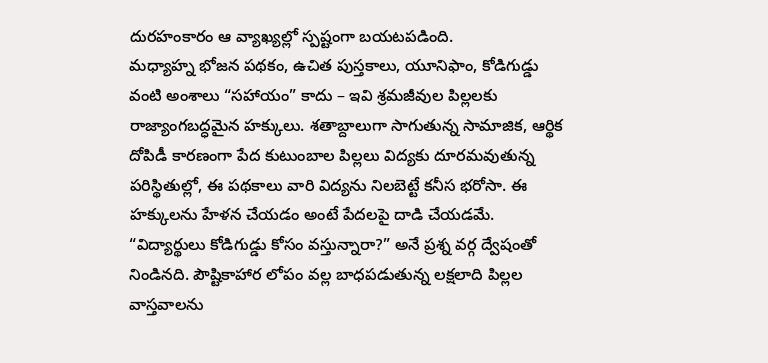దురహంకారం ఆ వ్యాఖ్యల్లో స్పష్టంగా బయటపడింది.
మధ్యాహ్న భోజన పథకం, ఉచిత పుస్తకాలు, యూనిఫాం, కోడిగుడ్డు వంటి అంశాలు “సహాయం” కాదు – ఇవి శ్రమజీవుల పిల్లలకు రాజ్యాంగబద్ధమైన హక్కులు. శతాబ్దాలుగా సాగుతున్న సామాజిక, ఆర్థిక దోపిడీ కారణంగా పేద కుటుంబాల పిల్లలు విద్యకు దూరమవుతున్న పరిస్థితుల్లో, ఈ పథకాలు వారి విద్యను నిలబెట్టే కనీస భరోసా. ఈ హక్కులను హేళన చేయడం అంటే పేదలపై దాడి చేయడమే.
“విద్యార్థులు కోడిగుడ్డు కోసం వస్తున్నారా?” అనే ప్రశ్న వర్గ ద్వేషంతో నిండినది. పౌష్టికాహార లోపం వల్ల బాధపడుతున్న లక్షలాది పిల్లల వాస్తవాలను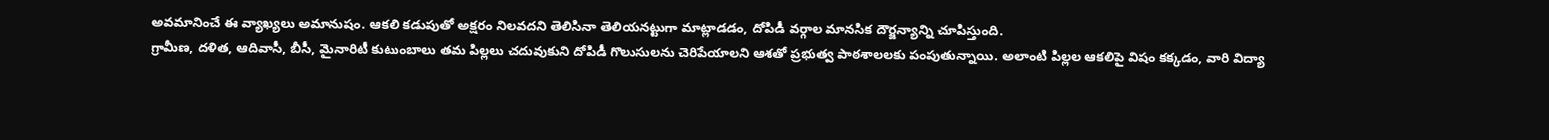అవమానించే ఈ వ్యాఖ్యలు అమానుషం. ఆకలి కడుపుతో అక్షరం నిలవదని తెలిసినా తెలియనట్టుగా మాట్లాడడం, దోపిడీ వర్గాల మానసిక దౌర్జన్యాన్ని చూపిస్తుంది.
గ్రామీణ, దళిత, ఆదివాసీ, బీసీ, మైనారిటీ కుటుంబాలు తమ పిల్లలు చదువుకుని దోపిడీ గొలుసులను చెరిపేయాలని ఆశతో ప్రభుత్వ పాఠశాలలకు పంపుతున్నాయి. అలాంటి పిల్లల ఆకలిపై విషం కక్కడం, వారి విద్యా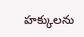హక్కులను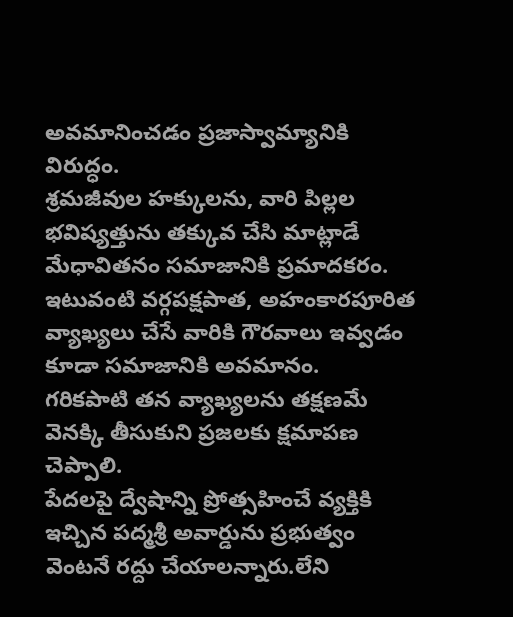అవమానించడం ప్రజాస్వామ్యానికి విరుద్ధం.
శ్రమజీవుల హక్కులను, వారి పిల్లల భవిష్యత్తును తక్కువ చేసి మాట్లాడే మేధావితనం సమాజానికి ప్రమాదకరం. ఇటువంటి వర్గపక్షపాత, అహంకారపూరిత వ్యాఖ్యలు చేసే వారికి గౌరవాలు ఇవ్వడం కూడా సమాజానికి అవమానం.
గరికపాటి తన వ్యాఖ్యలను తక్షణమే వెనక్కి తీసుకుని ప్రజలకు క్షమాపణ చెప్పాలి.
పేదలపై ద్వేషాన్ని ప్రోత్సహించే వ్యక్తికి ఇచ్చిన పద్మశ్రీ అవార్డును ప్రభుత్వం వెంటనే రద్దు చేయాలన్నారు.లేని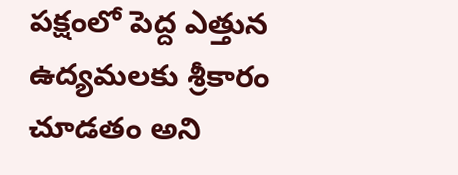పక్షంలో పెద్ద ఎత్తున ఉద్యమలకు శ్రీకారం చూడతం అని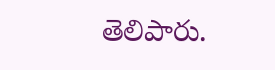తెలిపారు.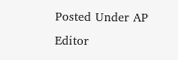Posted Under AP
Editor